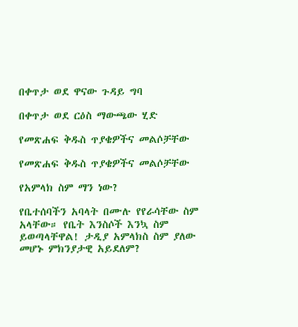በቀጥታ ወደ ዋናው ጉዳይ ግባ

በቀጥታ ወደ ርዕስ ማውጫው ሂድ

የመጽሐፍ ቅዱስ ጥያቄዎችና መልሶቻቸው

የመጽሐፍ ቅዱስ ጥያቄዎችና መልሶቻቸው

የአምላክ ስም ማን ነው?

የቤተሰባችን አባላት በሙሉ የየራሳቸው ስም አላቸው። የቤት እንስሶች እንኳ ስም ይወጣላቸዋል! ታዲያ አምላክስ ስም ያለው መሆኑ ምክንያታዊ አይደለም?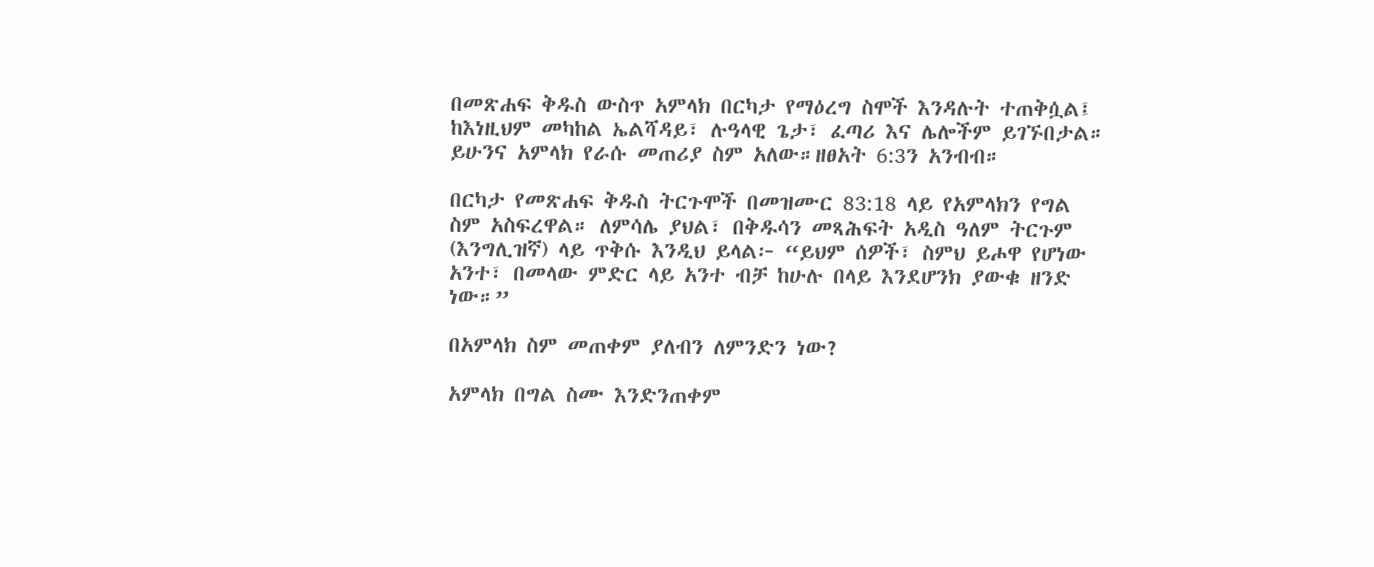በመጽሐፍ ቅዱስ ውስጥ አምላክ በርካታ የማዕረግ ስሞች እንዳሉት ተጠቅሷል፤ ከእነዚህም መካከል ኤልሻዳይ፣ ሉዓላዊ ጌታ፣ ፈጣሪ እና ሌሎችም ይገኙበታል። ይሁንና አምላክ የራሱ መጠሪያ ስም አለው።ዘፀአት 6:3ን አንብብ።

በርካታ የመጽሐፍ ቅዱስ ትርጉሞች በመዝሙር 83:18 ላይ የአምላክን የግል ስም አስፍረዋል። ለምሳሌ ያህል፣ በቅዱሳን መጻሕፍት አዲስ ዓለም ትርጉም (እንግሊዝኛ) ላይ ጥቅሱ እንዲህ ይላል፦ “ይህም ሰዎች፣ ስምህ ይሖዋ የሆነው አንተ፣ በመላው ምድር ላይ አንተ ብቻ ከሁሉ በላይ እንደሆንክ ያውቁ ዘንድ ነው።”

በአምላክ ስም መጠቀም ያለብን ለምንድን ነው?

አምላክ በግል ስሙ እንድንጠቀም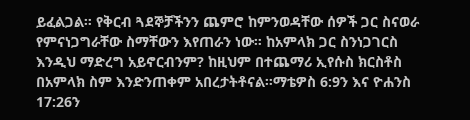ይፈልጋል። የቅርብ ጓደኞቻችንን ጨምሮ ከምንወዳቸው ሰዎች ጋር ስናወራ የምናነጋግራቸው ስማቸውን እየጠራን ነው። ከአምላክ ጋር ስንነጋገርስ እንዲህ ማድረግ አይኖርብንም? ከዚህም በተጨማሪ ኢየሱስ ክርስቶስ በአምላክ ስም እንድንጠቀም አበረታትቶናል።ማቴዎስ 6:9ን እና ዮሐንስ 17:26ን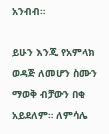አንብብ።

ይሁን እንጂ የአምላክ ወዳጅ ለመሆን ስሙን ማወቅ ብቻውን በቂ አይደለም። ለምሳሌ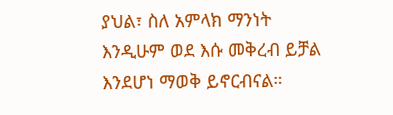ያህል፣ ስለ አምላክ ማንነት እንዲሁም ወደ እሱ መቅረብ ይቻል እንደሆነ ማወቅ ይኖርብናል።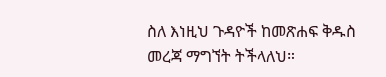ስለ እነዚህ ጉዳዮች ከመጽሐፍ ቅዱስ መረጃ ማግኘት ትችላለህ።